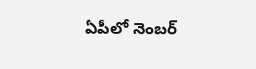ఏపీలో నెంబర్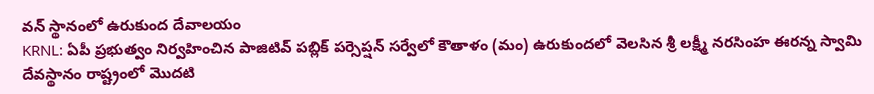వన్ స్థానంలో ఉరుకుంద దేవాలయం
KRNL: ఏపీ ప్రభుత్వం నిర్వహించిన పాజిటివ్ పబ్లిక్ పర్సెప్షన్ సర్వేలో కౌతాళం (మం) ఉరుకుందలో వెలసిన శ్రీ లక్ష్మీ నరసింహ ఈరన్న స్వామి దేవస్థానం రాష్ట్రంలో మొదటి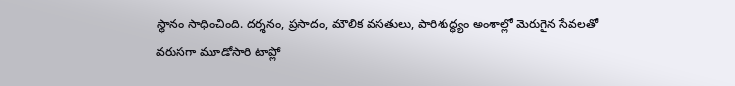స్థానం సాధించింది. దర్శనం, ప్రసాదం, మౌలిక వసతులు, పారిశుద్ధ్యం అంశాల్లో మెరుగైన సేవలతో వరుసగా మూడోసారి టాప్లో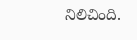నిలిచింది.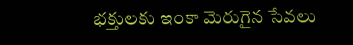భక్తులకు ఇంకా మెరుగైన సేవలు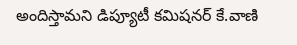అందిస్తామని డిప్యూటీ కమిషనర్ కే.వాణి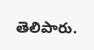తెలిపారు.